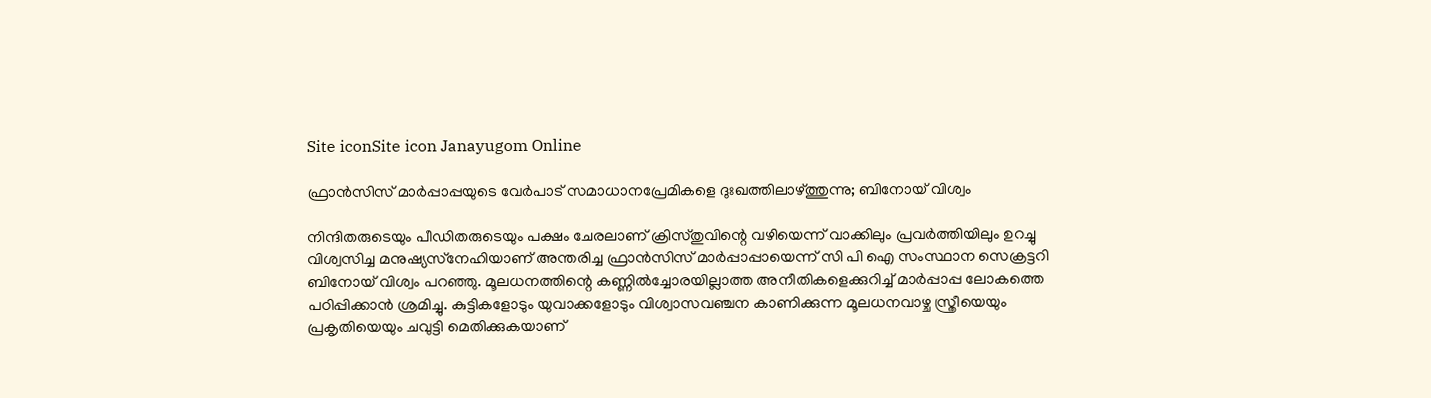Site iconSite icon Janayugom Online

ഫ്രാന്‍സിസ് മാര്‍പ്പാപ്പയുടെ വേര്‍പാട് സമാധാനപ്രേമികളെ ദുഃഖത്തിലാഴ്ത്തുന്നു; ബിനോയ് വിശ്വം

നിന്ദിതരുടെയും പീഡിതരുടെയും പക്ഷം ചേരലാണ് ക്രിസ്തുവിന്റെ വഴിയെന്ന് വാക്കിലും പ്രവര്‍ത്തിയിലും ഉറച്ചു വിശ്വസിച്ച മനുഷ്യസ്‌നേഹിയാണ് അന്തരിച്ച ഫ്രാന്‍സിസ് മാര്‍പ്പാപ്പായെന്ന് സി പി ഐ സംസ്ഥാന സെക്രട്ടറി ബിനോയ് വിശ്വം പറഞ്ഞു. മൂലധനത്തിന്റെ കണ്ണില്‍ച്ചോരയില്ലാത്ത അനീതികളെക്കുറിച്ച് മാര്‍പ്പാപ്പ ലോകത്തെ പഠിപ്പിക്കാന്‍ ശ്രമിച്ചു. കുട്ടികളോടും യുവാക്കളോടും വിശ്വാസവഞ്ചന കാണിക്കുന്ന മൂലധനവാഴ്ച സ്ത്രീയെയും പ്രകൃതിയെയും ചവുട്ടി മെതിക്കുകയാണ്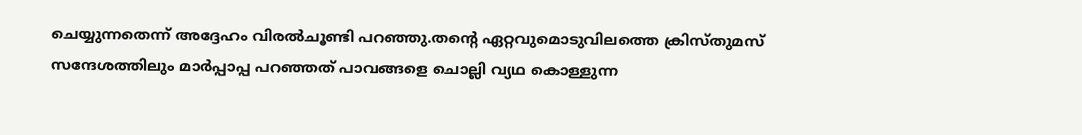ചെയ്യുന്നതെന്ന് അദ്ദേഹം വിരല്‍ചൂണ്ടി പറഞ്ഞു.തന്റെ ഏറ്റവുമൊടുവിലത്തെ ക്രിസ്തുമസ് സന്ദേശത്തിലും മാര്‍പ്പാപ്പ പറഞ്ഞത് പാവങ്ങളെ ചൊല്ലി വ്യഥ കൊള്ളുന്ന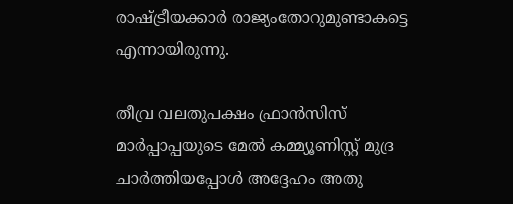രാഷ്ട്രീയക്കാര്‍ രാജ്യംതോറുമുണ്ടാകട്ടെ എന്നായിരുന്നു.

തീവ്ര വലതുപക്ഷം ഫ്രാന്‍സിസ് മാര്‍പ്പാപ്പയുടെ മേല്‍ കമ്മ്യൂണിസ്റ്റ് മുദ്ര ചാര്‍ത്തിയപ്പോള്‍ അദ്ദേഹം അതു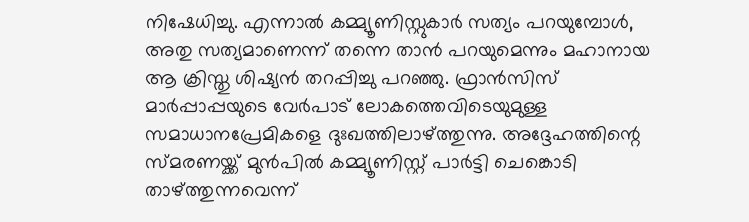നിഷേധിച്ചു. എന്നാല്‍ കമ്മ്യൂണിസ്റ്റുകാര്‍ സത്യം പറയുമ്പോള്‍, അതു സത്യമാണെന്ന് തന്നെ താന്‍ പറയുമെന്നും മഹാനായ ആ ക്രിസ്തു ശിഷ്യന്‍ തറപ്പിച്ചു പറഞ്ഞു. ഫ്രാന്‍സിസ് മാര്‍പ്പാപ്പയുടെ വേര്‍പാട് ലോകത്തെവിടെയുമുള്ള സമാധാനപ്രേമികളെ ദുഃഖത്തിലാഴ്ത്തുന്നു. അദ്ദേഹത്തിന്റെ സ്മരണയ്ക്ക് മുന്‍പില്‍ കമ്മ്യൂണിസ്റ്റ് പാര്‍ട്ടി ചെങ്കൊടി താഴ്ത്തുന്നവെന്ന്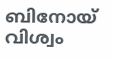ബിനോയ് വിശ്വം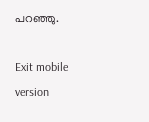പറഞ്ഞു.

Exit mobile version